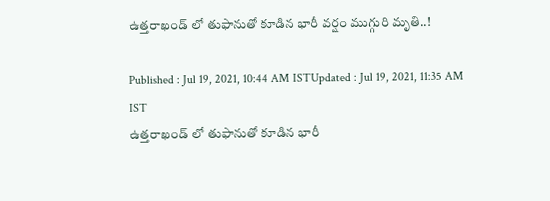ఉత్తరాఖండ్ లో తుఫానుతో కూడిన భారీ వర్షం ముగ్గురి మృతి..!

Published : Jul 19, 2021, 10:44 AM ISTUpdated : Jul 19, 2021, 11:35 AM IST
ఉత్తరాఖండ్ లో తుఫానుతో కూడిన భారీ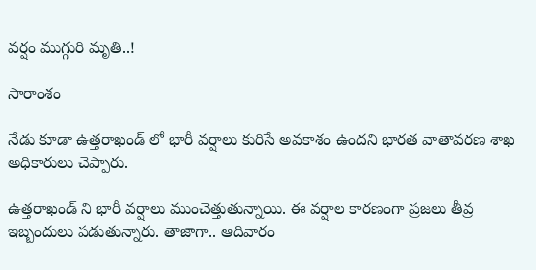వర్షం ముగ్గురి మృతి..!

సారాంశం

నేడు కూడా ఉత్తరాఖండ్ లో భారీ వర్షాలు కురిసే అవకాశం ఉందని భారత వాతావరణ శాఖ అధికారులు చెప్పారు.

ఉత్తరాఖండ్ ని భారీ వర్షాలు ముంచెత్తుతున్నాయి. ఈ వర్షాల కారణంగా ప్రజలు తీవ్ర ఇబ్బందులు పడుతున్నారు. తాజాగా.. ఆదివారం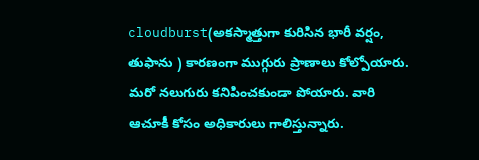cloudburst(అకస్మాత్తుగా కురిసిన భారీ వర్షం, తుఫాను ) కారణంగా ముగ్గురు ప్రాణాలు కోల్పోయారు. మరో నలుగురు కనిపించకుండా పోయారు. వారి ఆచూకీ కోసం అధికారులు గాలిస్తున్నారు.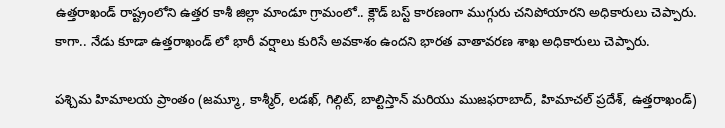ఉత్తరాఖండ్ రాష్ట్రంలోని ఉత్తర కాశీ జిల్లా మాండూ గ్రామంలో.. క్లౌడ్ బస్ట్ కారణంగా ముగ్గురు చనిపోయారని అధికారులు చెప్పారు. కాగా.. నేడు కూడా ఉత్తరాఖండ్ లో భారీ వర్షాలు కురిసే అవకాశం ఉందని భారత వాతావరణ శాఖ అధికారులు చెప్పారు.

పశ్చిమ హిమాలయ ప్రాంతం (జమ్మూ, కాశ్మీర్, లడఖ్, గిల్గిట్, బాల్టిస్తాన్ మరియు ముజఫరాబాద్, హిమాచల్ ప్రదేశ్, ఉత్తరాఖండ్)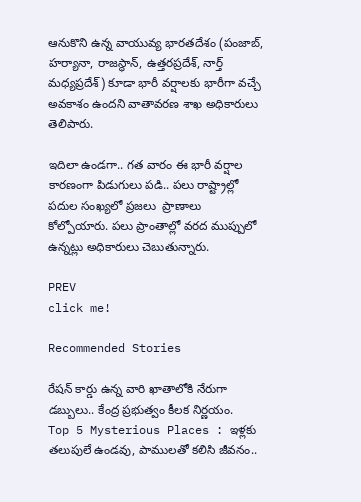ఆనుకొని ఉన్న వాయువ్య భారతదేశం (పంజాబ్, హర్యానా, రాజస్థాన్, ఉత్తరప్రదేశ్, నార్త్ మధ్యప్రదేశ్) కూడా భారీ వర్షాలకు భారీగా వచ్చే అవకాశం ఉందని వాతావరణ శాఖ అధికారులు తెలిపారు.

ఇదిలా ఉండగా.. గత వారం ఈ భారీ వర్షాల కారణంగా పిడుగులు పడి.. పలు రాష్ట్రాల్లో పదుల సంఖ్యలో ప్రజలు  ప్రాణాలు కోల్పోయారు. పలు ప్రాంతాల్లో వరద ముప్పులో ఉన్నట్లు అధికారులు చెబుతున్నారు.

PREV
click me!

Recommended Stories

రేష‌న్ కార్డు ఉన్న వారి ఖాతాలోకి నేరుగా డ‌బ్బులు.. కేంద్ర ప్ర‌భుత్వం కీల‌క నిర్ణ‌యం.
Top 5 Mysterious Places : ఇళ్లకు తలుపులే ఉండవు, పాములతో కలిసి జీవనం..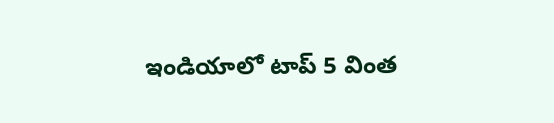ఇండియాలో టాప్ 5 వింత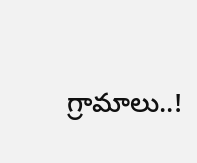గ్రామాలు..!